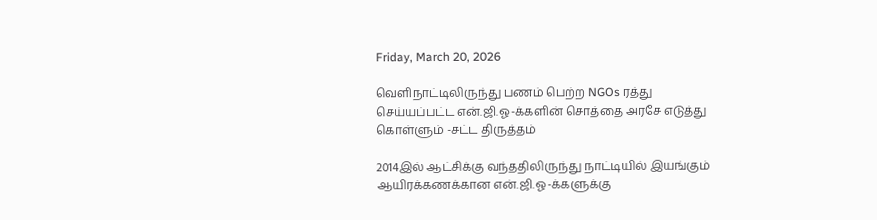Friday, March 20, 2026

வெளிநாட்டிலிருந்து பணம் பெற்ற NGOs ரத்து செய்யப்பட்ட என்.ஜி.ஓ-க்களின் சொத்தை அரசே எடுத்து கொள்ளும் -சட்ட திருத்தம்

2014இல் ஆட்சிக்கு வந்ததிலிருந்து நாட்டியில் இயங்கும் ஆயிரக்கணக்கான என்.ஜி.ஓ-க்களுக்கு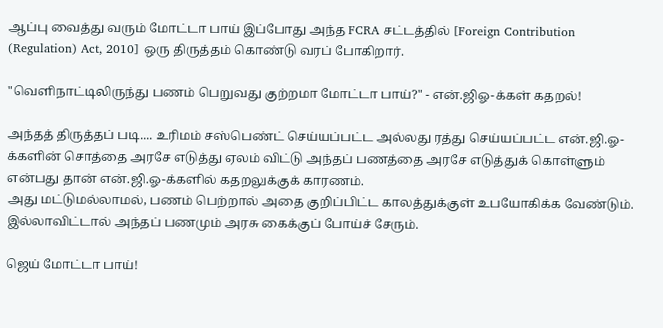ஆப்பு வைத்து வரும் மோட்டா பாய் இப்போது அந்த FCRA சட்டத்தில் [Foreign Contribution (Regulation) Act, 2010] ஒரு திருத்தம் கொண்டு வரப் போகிறார்.

"வெளிநாட்டிலிருந்து பணம் பெறுவது குற்றமா மோட்டா பாய்?" - என்.ஜிஓ-க்கள் கதறல்!

அந்தத் திருத்தப் படி.... உரிமம் சஸ்பெண்ட் செய்யப்பட்ட அல்லது ரத்து செய்யப்பட்ட என்.ஜி.ஓ-க்களின் சொத்தை அரசே எடுத்து ஏலம் விட்டு அந்தப் பணத்தை அரசே எடுத்துக் கொள்ளும் என்பது தான் என்.ஜி.ஓ-க்களில் கதறலுக்குக் காரணம்.
அது மட்டுமல்லாமல், பணம் பெற்றால் அதை குறிப்பிட்ட காலத்துக்குள் உபயோகிக்க வேண்டும். இல்லாவிட்டால் அந்தப் பணமும் அரசு கைக்குப் போய்ச் சேரும்.

ஜெய் மோட்டா பாய்!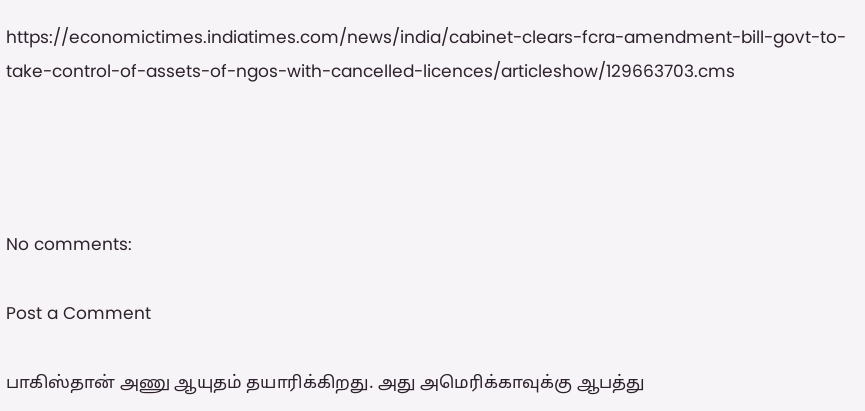https://economictimes.indiatimes.com/news/india/cabinet-clears-fcra-amendment-bill-govt-to-take-control-of-assets-of-ngos-with-cancelled-licences/articleshow/129663703.cms




No comments:

Post a Comment

பாகிஸ்தான் அணு ஆயுதம் தயாரிக்கிறது. அது அமெரிக்காவுக்கு ஆபத்து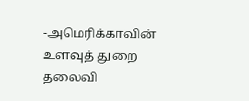-அமெரிக்காவின் உளவுத் துறை தலைவி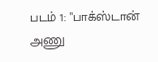படம் 1: "பாக்ஸ்டான் அணு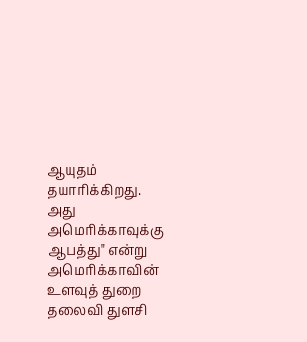ஆயுதம் தயாரிக்கிறது. அது அமெரிக்காவுக்கு ஆபத்து" என்று அமெரிக்காவின் உளவுத் துறை தலைவி துளசி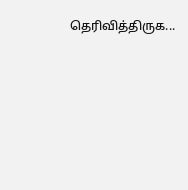தெரிவித்திருக...